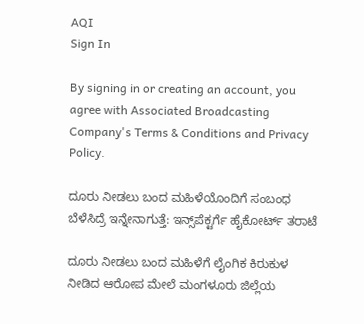AQI
Sign In

By signing in or creating an account, you agree with Associated Broadcasting Company's Terms & Conditions and Privacy Policy.

ದೂರು ನೀಡಲು ಬಂದ ಮಹಿಳೆಯೊಂದಿಗೆ ಸಂಬಂಧ ಬೆಳೆಸಿದ್ರೆ ಇನ್ನೇನಾಗುತ್ತೆ: ಇನ್ಸ್‌ಪೆಕ್ಟರ್ಗೆ ಹೈಕೋರ್ಟ್ ತರಾಟೆ

ದೂರು ನೀಡಲು ಬಂದ ಮಹಿಳೆಗೆ ಲೈಂಗಿಕ ಕಿರುಕುಳ ನೀಡಿದ ಆರೋಪ ಮೇಲೆ ಮಂಗಳೂರು ಜಿಲ್ಲೆಯ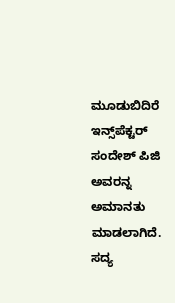ಮೂಡುಬಿದಿರೆ ಇನ್ಸ್‌ಪೆಕ್ಟರ್ ಸಂದೇಶ್ ಪಿಜಿ ಅವರನ್ನ ಅಮಾನತು ಮಾಡಲಾಗಿದೆ. ಸದ್ಯ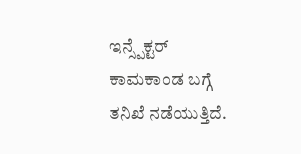ಇನ್ಸ್ಪೆಕ್ಟರ್ ಕಾಮಕಾಂಡ ಬಗ್ಗೆ ತನಿಖೆ ನಡೆಯುತ್ತಿದೆ.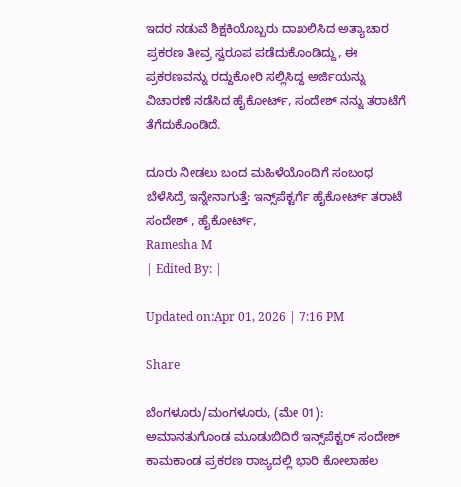ಇದರ ನಡುವೆ ಶಿಕ್ಷಕಿಯೊಬ್ಬರು ದಾಖಲಿಸಿದ ಅತ್ಯಾಚಾರ ಪ್ರಕರಣ ತೀವ್ರ ಸ್ವರೂಪ ಪಡೆದುಕೊಂಡಿದ್ದು, ಈ ಪ್ರಕರಣವನ್ನು ರದ್ದುಕೋರಿ ಸಲ್ಲಿಸಿದ್ದ ಅರ್ಜಿಯನ್ನು ವಿಚಾರಣೆ ನಡೆಸಿದ ಹೈಕೋರ್ಟ್, ಸಂದೇಶ್ ನನ್ನು ತರಾಟೆಗೆ ತೆಗೆದುಕೊಂಡಿದೆ.

ದೂರು ನೀಡಲು ಬಂದ ಮಹಿಳೆಯೊಂದಿಗೆ ಸಂಬಂಧ ಬೆಳೆಸಿದ್ರೆ ಇನ್ನೇನಾಗುತ್ತೆ: ಇನ್ಸ್‌ಪೆಕ್ಟರ್ಗೆ ಹೈಕೋರ್ಟ್ ತರಾಟೆ
ಸಂದೇಶ್ , ಹೈಕೋರ್ಟ್,
Ramesha M
| Edited By: |

Updated on:Apr 01, 2026 | 7:16 PM

Share

ಬೆಂಗಳೂರು/ಮಂಗಳೂರು, (ಮೇ 01): ಅಮಾನತುಗೊಂಡ ಮೂಡುಬಿದಿರೆ ಇನ್ಸ್‌ಪೆಕ್ಟರ್ ಸಂದೇಶ್ ಕಾಮಕಾಂಡ ಪ್ರಕರಣ ರಾಜ್ಯದಲ್ಲಿ ಭಾರಿ ಕೋಲಾಹಲ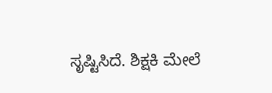ಸೃಷ್ಟಿಸಿದೆ. ಶಿಕ್ಷಕಿ ಮೇಲೆ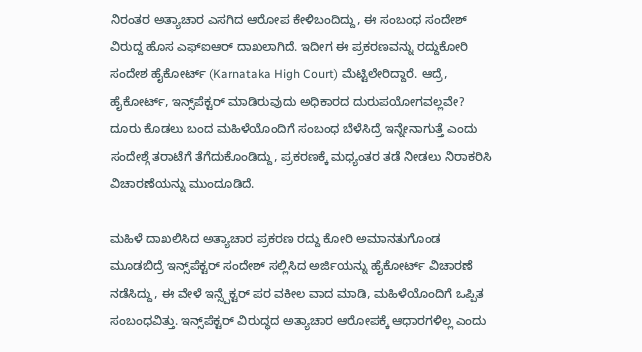ನಿರಂತರ ಅತ್ಯಾಚಾರ ಎಸಗಿದ ಆರೋಪ ಕೇಳಿಬಂದಿದ್ದು, ಈ ಸಂಬಂಧ ಸಂದೇಶ್ ವಿರುದ್ದ ಹೊಸ ಎಫ್ಐಆರ್ ದಾಖಲಾಗಿದೆ. ಇದೀಗ ಈ ಪ್ರಕರಣವನ್ನು ರದ್ದುಕೋರಿ ಸಂದೇಶ ಹೈಕೋರ್ಟ್ (Karnataka High Court) ಮೆಟ್ಟಿಲೇರಿದ್ದಾರೆ. ಆದ್ರೆ, ಹೈಕೋರ್ಟ್, ಇನ್ಸ್‌ಪೆಕ್ಟರ್ ಮಾಡಿರುವುದು ಅಧಿಕಾರದ ದುರುಪಯೋಗವಲ್ಲವೇ? ದೂರು ಕೊಡಲು ಬಂದ ಮಹಿಳೆಯೊಂದಿಗೆ ಸಂಬಂಧ ಬೆಳೆಸಿದ್ರೆ ಇನ್ನೇನಾಗುತ್ತೆ ಎಂದು ಸಂದೇಶ್ಗೆ ತರಾಟೆಗೆ ತೆಗೆದುಕೊಂಡಿದ್ದು, ಪ್ರಕರಣಕ್ಕೆ ಮಧ್ಯಂತರ ತಡೆ ನೀಡಲು ನಿರಾಕರಿಸಿ ವಿಚಾರಣೆಯನ್ನು ಮುಂದೂಡಿದೆ.

ಮಹಿಳೆ ದಾಖಲಿಸಿದ ಅತ್ಯಾಚಾರ ಪ್ರಕರಣ ರದ್ದು ಕೋರಿ ಅಮಾನತುಗೊಂಡ ಮೂಡಬಿದ್ರೆ ಇನ್ಸ್‌ಪೆಕ್ಟರ್ ಸಂದೇಶ್ ಸಲ್ಲಿಸಿದ ಅರ್ಜಿಯನ್ನು ಹೈಕೋರ್ಟ್ ವಿಚಾರಣೆ ನಡೆಸಿದ್ದು, ಈ ವೇಳೆ ಇನ್ಸ್ಪೆಕ್ಟರ್ ಪರ ವಕೀಲ ವಾದ ಮಾಡಿ, ಮಹಿಳೆಯೊಂದಿಗೆ ಒಪ್ಪಿತ ಸಂಬಂಧವಿತ್ತು. ಇನ್ಸ್‌ಪೆಕ್ಟರ್ ವಿರುದ್ಧದ ಅತ್ಯಾಚಾರ ಆರೋಪಕ್ಕೆ ಆಧಾರಗಳಿಲ್ಲ ಎಂದು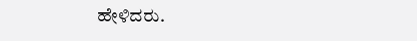ಹೇಳಿದರು.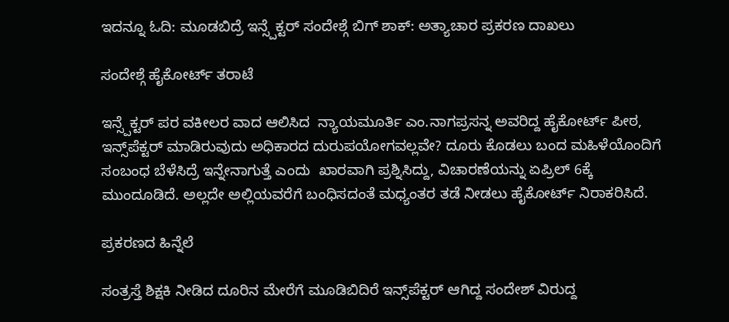ಇದನ್ನೂ ಓದಿ: ಮೂಡಬಿದ್ರೆ ಇನ್ಸ್ಪೆಕ್ಟರ್ ಸಂದೇಶ್ಗೆ ಬಿಗ್ ಶಾಕ್: ಅತ್ಯಾಚಾರ ಪ್ರಕರಣ ದಾಖಲು

ಸಂದೇಶ್ಗೆ ಹೈಕೋರ್ಟ್ ತರಾಟೆ

ಇನ್ಸ್ಪೆಕ್ಟರ್ ಪರ ವಕೀಲರ ವಾದ ಆಲಿಸಿದ  ನ್ಯಾಯಮೂರ್ತಿ ಎಂ.ನಾಗಪ್ರಸನ್ನ ಅವರಿದ್ದ ಹೈಕೋರ್ಟ್ ಪೀಠ, ಇನ್ಸ್‌ಪೆಕ್ಟರ್ ಮಾಡಿರುವುದು ಅಧಿಕಾರದ ದುರುಪಯೋಗವಲ್ಲವೇ? ದೂರು ಕೊಡಲು ಬಂದ ಮಹಿಳೆಯೊಂದಿಗೆ ಸಂಬಂಧ ಬೆಳೆಸಿದ್ರೆ ಇನ್ನೇನಾಗುತ್ತೆ ಎಂದು  ಖಾರವಾಗಿ ಪ್ರಶ್ನಿಸಿದ್ದು, ವಿಚಾರಣೆಯನ್ನು ಏಪ್ರಿಲ್ 6ಕ್ಕೆ ಮುಂದೂಡಿದೆ. ಅಲ್ಲದೇ ಅಲ್ಲಿಯವರೆಗೆ ಬಂಧಿಸದಂತೆ ಮಧ್ಯಂತರ ತಡೆ ನೀಡಲು ಹೈಕೋರ್ಟ್ ನಿರಾಕರಿಸಿದೆ.

ಪ್ರಕರಣದ ಹಿನ್ನೆಲೆ

ಸಂತ್ರಸ್ತೆ ಶಿಕ್ಷಕಿ ನೀಡಿದ ದೂರಿನ ಮೇರೆಗೆ ಮೂಡಿಬಿದಿರೆ ಇನ್ಸ್‌ಪೆಕ್ಟರ್ ಆಗಿದ್ದ ಸಂದೇಶ್ ವಿರುದ್ದ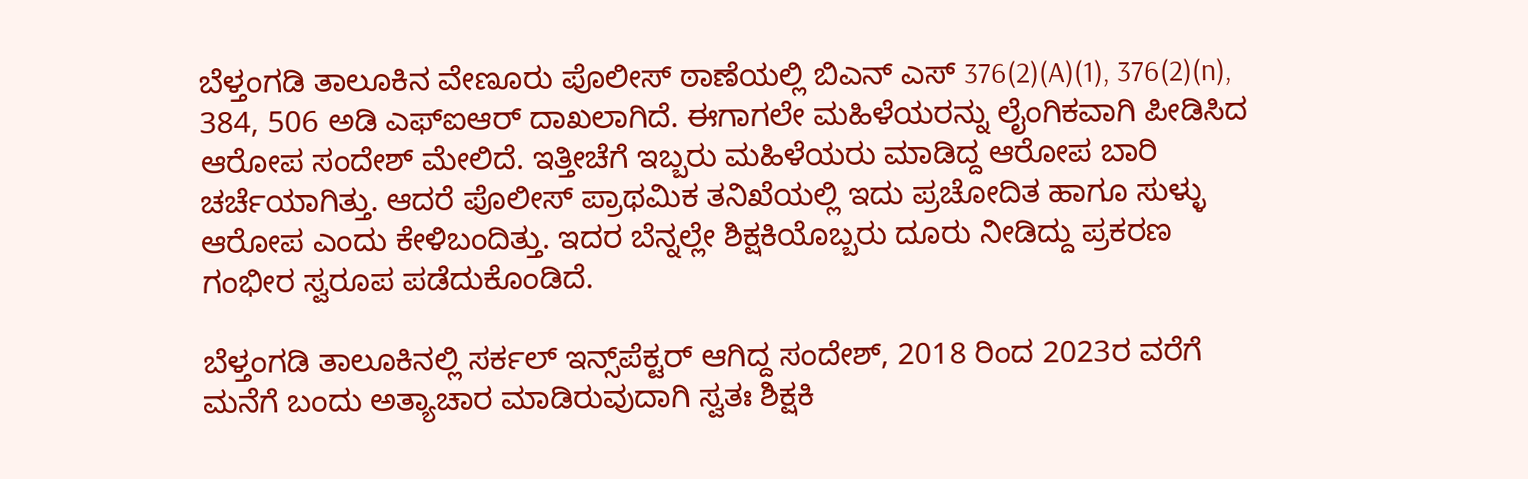ಬೆಳ್ತಂಗಡಿ ತಾಲೂಕಿನ ವೇಣೂರು ಪೊಲೀಸ್ ಠಾಣೆಯಲ್ಲಿ ಬಿಎನ್ ಎಸ್ 376(2)(A)(1), 376(2)(n), 384, 506 ಅಡಿ ಎಫ್ಐಆರ್ ದಾಖಲಾಗಿದೆ. ಈಗಾಗಲೇ ಮಹಿಳೆಯರನ್ನು ಲೈಂಗಿಕವಾಗಿ ಪೀಡಿಸಿದ ಆರೋಪ ಸಂದೇಶ್ ಮೇಲಿದೆ. ಇತ್ತೀಚೆಗೆ ಇಬ್ಬರು ಮಹಿಳೆಯರು ಮಾಡಿದ್ದ ಆರೋಪ ಬಾರಿ ಚರ್ಚೆಯಾಗಿತ್ತು. ಆದರೆ ಪೊಲೀಸ್ ಪ್ರಾಥಮಿಕ ತನಿಖೆಯಲ್ಲಿ ಇದು ಪ್ರಚೋದಿತ ಹಾಗೂ ಸುಳ್ಳು ಆರೋಪ ಎಂದು ಕೇಳಿಬಂದಿತ್ತು. ಇದರ ಬೆನ್ನಲ್ಲೇ ಶಿಕ್ಷಕಿಯೊಬ್ಬರು ದೂರು ನೀಡಿದ್ದು ಪ್ರಕರಣ ಗಂಭೀರ ಸ್ವರೂಪ ಪಡೆದುಕೊಂಡಿದೆ.

ಬೆಳ್ತಂಗಡಿ ತಾಲೂಕಿನಲ್ಲಿ ಸರ್ಕಲ್ ಇನ್ಸ್‌ಪೆಕ್ಟರ್ ಆಗಿದ್ದ ಸಂದೇಶ್, 2018 ರಿಂದ 2023ರ ವರೆಗೆ ಮನೆಗೆ ಬಂದು ಅತ್ಯಾಚಾರ ಮಾಡಿರುವುದಾಗಿ ಸ್ವತಃ ಶಿಕ್ಷಕಿ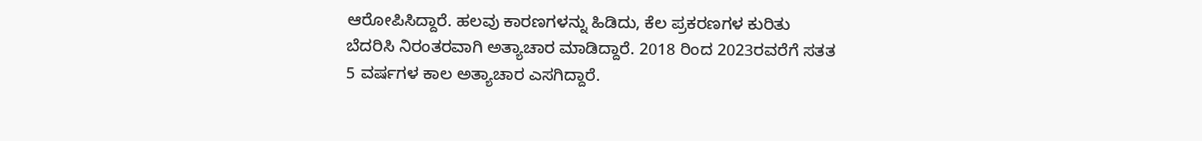ಆರೋಪಿಸಿದ್ದಾರೆ. ಹಲವು ಕಾರಣಗಳನ್ನು ಹಿಡಿದು, ಕೆಲ ಪ್ರಕರಣಗಳ ಕುರಿತು ಬೆದರಿಸಿ ನಿರಂತರವಾಗಿ ಅತ್ಯಾಚಾರ ಮಾಡಿದ್ದಾರೆ. 2018 ರಿಂದ 2023ರವರೆಗೆ ಸತತ 5 ವರ್ಷಗಳ ಕಾಲ ಅತ್ಯಾಚಾರ ಎಸಗಿದ್ದಾರೆ.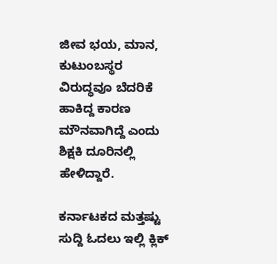ಜೀವ ಭಯ, ಮಾನ, ಕುಟುಂಬಸ್ಥರ ವಿರುದ್ಧವೂ ಬೆದರಿಕೆ ಹಾಕಿದ್ದ ಕಾರಣ ಮೌನವಾಗಿದ್ದೆ ಎಂದು ಶಿಕ್ಷಕಿ ದೂರಿನಲ್ಲಿ ಹೇಳಿದ್ದಾರೆ.

ಕರ್ನಾಟಕದ ಮತ್ತಷ್ಟು ಸುದ್ದಿ ಓದಲು ಇಲ್ಲಿ ಕ್ಲಿಕ್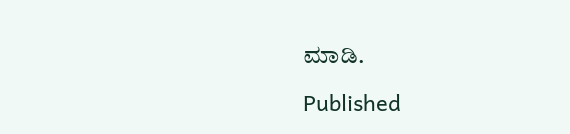ಮಾಡಿ.

Published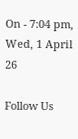On - 7:04 pm, Wed, 1 April 26

Follow Us